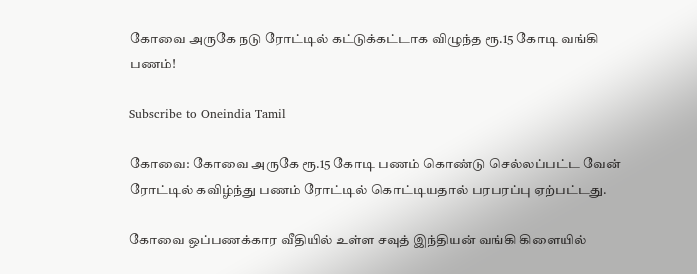கோவை அருகே நடு ரோட்டில் கட்டுக்கட்டாக விழுந்த ரூ.15 கோடி வங்கி பணம்!

Subscribe to Oneindia Tamil

கோவை: கோவை அருகே ரூ.15 கோடி பணம் கொண்டு செல்லப்பட்ட வேன் ரோட்டில் கவிழ்ந்து பணம் ரோட்டில் கொட்டியதால் பரபரப்பு ஏற்பட்டது.

கோவை ஒப்பணக்கார வீதியில் உள்ள சவுத் இந்தியன் வங்கி கிளையில்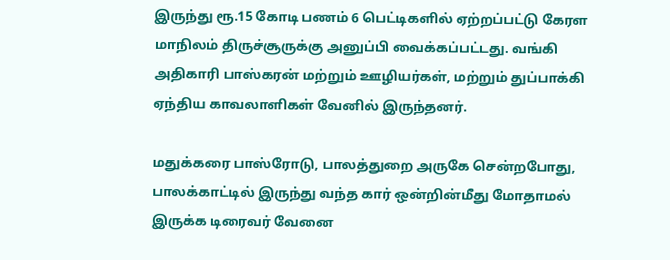இருந்து ரூ.15 கோடி பணம் 6 பெட்டிகளில் ஏற்றப்பட்டு கேரள மாநிலம் திருச்சூருக்கு அனுப்பி வைக்கப்பட்டது. வங்கி அதிகாரி பாஸ்கரன் மற்றும் ஊழியர்கள், மற்றும் துப்பாக்கி ஏந்திய காவலாளிகள் வேனில் இருந்தனர்.

மதுக்கரை பாஸ்ரோடு, பாலத்துறை அருகே சென்றபோது, பாலக்காட்டில் இருந்து வந்த கார் ஒன்றின்மீது மோதாமல் இருக்க டிரைவர் வேனை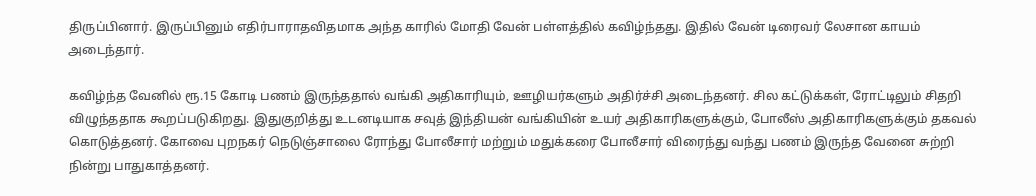திருப்பினார். இருப்பினும் எதிர்பாராதவிதமாக அந்த காரில் மோதி வேன் பள்ளத்தில் கவிழ்ந்தது. இதில் வேன் டிரைவர் லேசான காயம் அடைந்தார்.

கவிழ்ந்த வேனில் ரூ.15 கோடி பணம் இருந்ததால் வங்கி அதிகாரியும், ஊழியர்களும் அதிர்ச்சி அடைந்தனர். சில கட்டுக்கள், ரோட்டிலும் சிதறி விழுந்ததாக கூறப்படுகிறது. இதுகுறித்து உடனடியாக சவுத் இந்தியன் வங்கியின் உயர் அதிகாரிகளுக்கும், போலீஸ் அதிகாரிகளுக்கும் தகவல் கொடுத்தனர். கோவை புறநகர் நெடுஞ்சாலை ரோந்து போலீசார் மற்றும் மதுக்கரை போலீசார் விரைந்து வந்து பணம் இருந்த வேனை சுற்றி நின்று பாதுகாத்தனர்.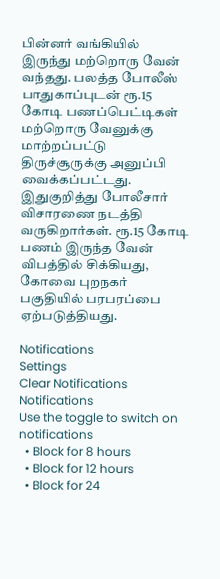பின்னர் வங்கியில் இருந்து மற்றொரு வேன் வந்தது. பலத்த போலீஸ் பாதுகாப்புடன் ரூ.15 கோடி பணப்பெட்டிகள் மற்றொரு வேனுக்கு மாற்றப்பட்டு திருச்சூருக்கு அனுப்பி வைக்கப்பட்டது. இதுகுறித்து போலீசார் விசாரணை நடத்தி வருகிறார்கள். ரூ.15 கோடி பணம் இருந்த வேன் விபத்தில் சிக்கியது, கோவை புறநகர் பகுதியில் பரபரப்பை ஏற்படுத்தியது.

Notifications
Settings
Clear Notifications
Notifications
Use the toggle to switch on notifications
  • Block for 8 hours
  • Block for 12 hours
  • Block for 24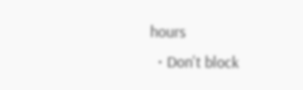hours
  • Don't block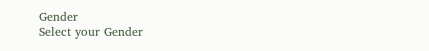Gender
Select your Gender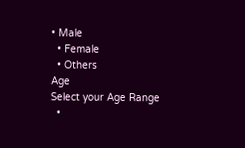• Male
  • Female
  • Others
Age
Select your Age Range
  •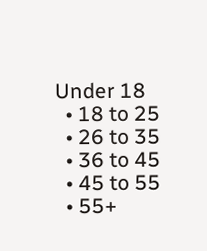Under 18
  • 18 to 25
  • 26 to 35
  • 36 to 45
  • 45 to 55
  • 55+